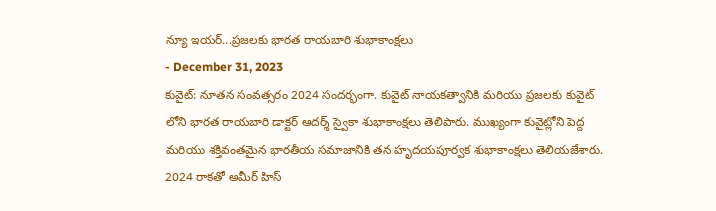న్యూ ఇయర్...ప్రజలకు భారత రాయబారి శుభాకాంక్షలు
- December 31, 2023
కువైట్: నూతన సంవత్సరం 2024 సందర్భంగా. కువైట్ నాయకత్వానికి మరియు ప్రజలకు కువైట్ లోని భారత రాయబారి డాక్టర్ ఆదర్శ్ స్వైకా శుభాకాంక్షలు తెలిపారు. ముఖ్యంగా కువైట్లోని పెద్ద మరియు శక్తివంతమైన భారతీయ సమాజానికి తన హృదయపూర్వక శుభాకాంక్షలు తెలియజేశారు. 2024 రాకతో అమీర్ హిస్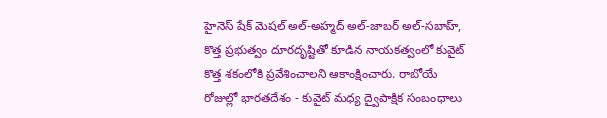హైనెస్ షేక్ మెషల్ అల్-అహ్మద్ అల్-జాబర్ అల్-సబాహ్, కొత్త ప్రభుత్వం దూరదృష్టితో కూడిన నాయకత్వంలో కువైట్ కొత్త శకంలోకి ప్రవేశించాలని ఆకాంక్షించారు. రాబోయే రోజుల్లో భారతదేశం - కువైట్ మధ్య ద్వైపాక్షిక సంబంధాలు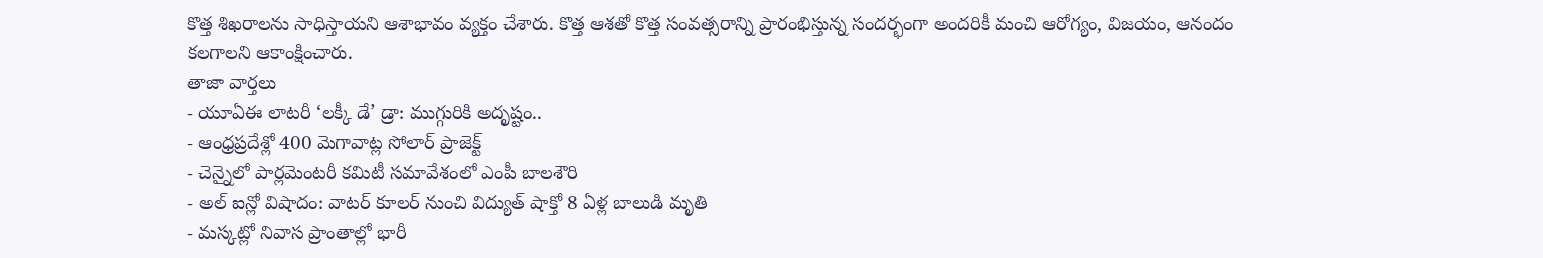కొత్త శిఖరాలను సాధిస్తాయని ఆశాభావం వ్యక్తం చేశారు. కొత్త ఆశతో కొత్త సంవత్సరాన్ని ప్రారంభిస్తున్న సందర్భంగా అందరికీ మంచి ఆరోగ్యం, విజయం, ఆనందం కలగాలని ఆకాంక్షించారు.
తాజా వార్తలు
- యూఏఈ లాటరీ ‘లక్కీ డే’ డ్రా: ముగ్గురికి అదృష్టం..
- ఆంధ్రప్రదేశ్లో 400 మెగావాట్ల సోలార్ ప్రాజెక్ట్
- చెన్నైలో పార్లమెంటరీ కమిటీ సమావేశంలో ఎంపీ బాలశౌరి
- అల్ ఐన్లో విషాదం: వాటర్ కూలర్ నుంచి విద్యుత్ షాక్తో 8 ఏళ్ల బాలుడి మృతి
- మస్కట్లో నివాస ప్రాంతాల్లో భారీ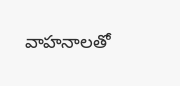వాహనాలతో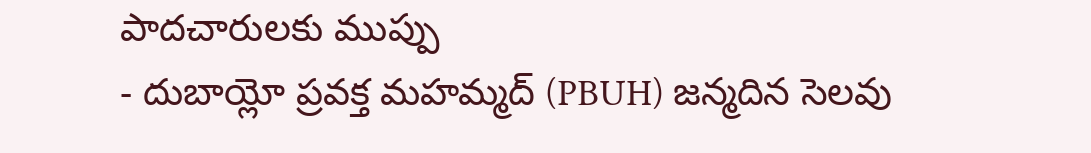పాదచారులకు ముప్పు
- దుబాయ్లో ప్రవక్త మహమ్మద్ (PBUH) జన్మదిన సెలవు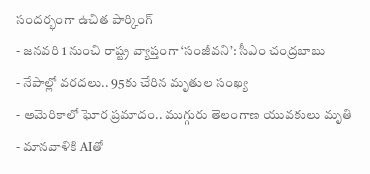సందర్భంగా ఉచిత పార్కింగ్
- జనవరి 1 నుంచి రాష్ట్ర వ్యాప్తంగా ‘సంజీవని’: సీఎం చంద్రబాబు
- నేపాల్లో వరదలు.. 95కు చేరిన మృతుల సంఖ్య
- అమెరికాలో ఘోర ప్రమాదం.. ముగ్గురు తెలంగాణ యువకులు మృతి
- మానవాళికి AIతో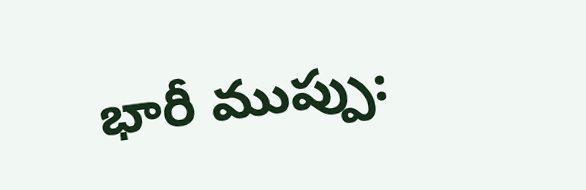భారీ ముప్పు: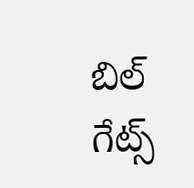బిల్ గేట్స్